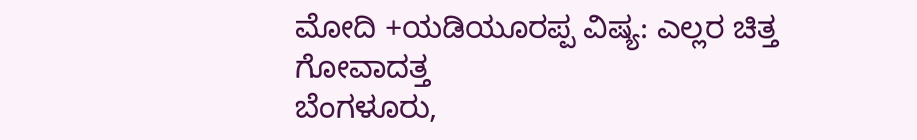ಮೋದಿ +ಯಡಿಯೂರಪ್ಪ ವಿಷ್ಯ: ಎಲ್ಲರ ಚಿತ್ತ ಗೋವಾದತ್ತ
ಬೆಂಗಳೂರು,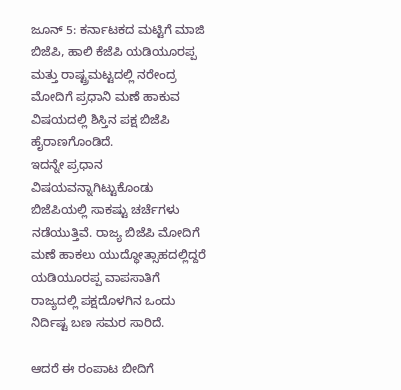ಜೂನ್ 5: ಕರ್ನಾಟಕದ ಮಟ್ಟಿಗೆ ಮಾಜಿ ಬಿಜೆಪಿ, ಹಾಲಿ ಕೆಜೆಪಿ ಯಡಿಯೂರಪ್ಪ ಮತ್ತು ರಾಷ್ಟ್ರಮಟ್ಟದಲ್ಲಿ ನರೇಂದ್ರ ಮೋದಿಗೆ ಪ್ರಧಾನಿ ಮಣೆ ಹಾಕುವ ವಿಷಯದಲ್ಲಿ ಶಿಸ್ತಿನ ಪಕ್ಷ ಬಿಜೆಪಿ ಹೈರಾಣಗೊಂಡಿದೆ.
ಇದನ್ನೇ ಪ್ರಧಾನ ವಿಷಯವನ್ನಾಗಿಟ್ಟುಕೊಂಡು ಬಿಜೆಪಿಯಲ್ಲಿ ಸಾಕಷ್ಟು ಚರ್ಚೆಗಳು ನಡೆಯುತ್ತಿವೆ. ರಾಜ್ಯ ಬಿಜೆಪಿ ಮೋದಿಗೆ ಮಣೆ ಹಾಕಲು ಯುದ್ಧೋತ್ಸಾಹದಲ್ಲಿದ್ದರೆ ಯಡಿಯೂರಪ್ಪ ವಾಪಸಾತಿಗೆ ರಾಜ್ಯದಲ್ಲಿ ಪಕ್ಷದೊಳಗಿನ ಒಂದು ನಿರ್ದಿಷ್ಟ ಬಣ ಸಮರ ಸಾರಿದೆ.

ಆದರೆ ಈ ರಂಪಾಟ ಬೀದಿಗೆ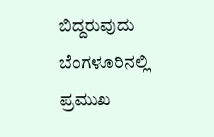ಬಿದ್ದರುವುದು ಬೆಂಗಳೂರಿನಲ್ಲಿ ಪ್ರಮುಖ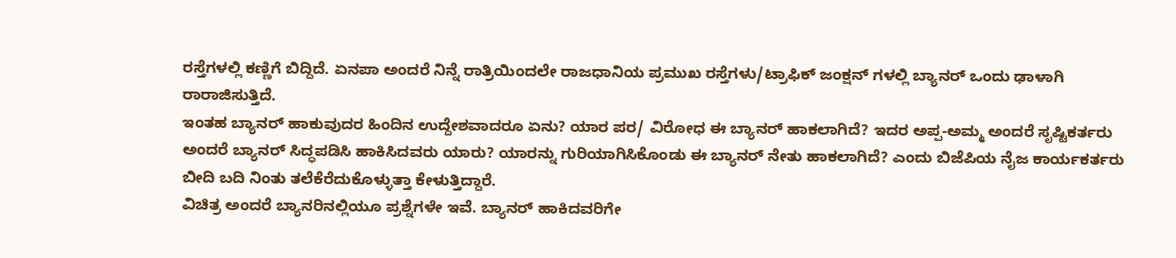ರಸ್ತೆಗಳಲ್ಲಿ ಕಣ್ಣಿಗೆ ಬಿದ್ದಿದೆ. ಏನಪಾ ಅಂದರೆ ನಿನ್ನೆ ರಾತ್ರಿಯಿಂದಲೇ ರಾಜಧಾನಿಯ ಪ್ರಮುಖ ರಸ್ತೆಗಳು/ಟ್ರಾಫಿಕ್ ಜಂಕ್ಷನ್ ಗಳಲ್ಲಿ ಬ್ಯಾನರ್ ಒಂದು ಢಾಳಾಗಿ ರಾರಾಜಿಸುತ್ತಿದೆ.
ಇಂತಹ ಬ್ಯಾನರ್ ಹಾಕುವುದರ ಹಿಂದಿನ ಉದ್ದೇಶವಾದರೂ ಏನು? ಯಾರ ಪರ/ ವಿರೋಧ ಈ ಬ್ಯಾನರ್ ಹಾಕಲಾಗಿದೆ? ಇದರ ಅಪ್ಪ-ಅಮ್ಮ ಅಂದರೆ ಸೃಷ್ಟಿಕರ್ತರು ಅಂದರೆ ಬ್ಯಾನರ್ ಸಿದ್ಧಪಡಿಸಿ ಹಾಕಿಸಿದವರು ಯಾರು? ಯಾರನ್ನು ಗುರಿಯಾಗಿಸಿಕೊಂಡು ಈ ಬ್ಯಾನರ್ ನೇತು ಹಾಕಲಾಗಿದೆ? ಎಂದು ಬಿಜೆಪಿಯ ನೈಜ ಕಾರ್ಯಕರ್ತರು ಬೀದಿ ಬದಿ ನಿಂತು ತಲೆಕೆರೆದುಕೊಳ್ಳುತ್ತಾ ಕೇಳುತ್ತಿದ್ದಾರೆ.
ವಿಚಿತ್ರ ಅಂದರೆ ಬ್ಯಾನರಿನಲ್ಲಿಯೂ ಪ್ರಶ್ನೆಗಳೇ ಇವೆ. ಬ್ಯಾನರ್ ಹಾಕಿದವರಿಗೇ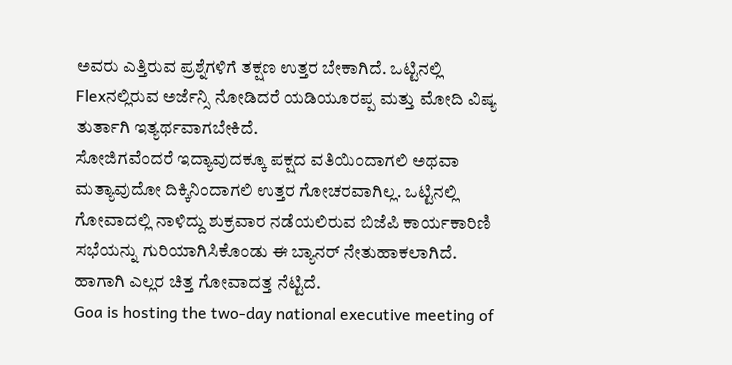ಅವರು ಎತ್ತಿರುವ ಪ್ರಶ್ನೆಗಳಿಗೆ ತಕ್ಷಣ ಉತ್ತರ ಬೇಕಾಗಿದೆ. ಒಟ್ಟಿನಲ್ಲಿ Flexನಲ್ಲಿರುವ ಅರ್ಜೆನ್ಸಿ ನೋಡಿದರೆ ಯಡಿಯೂರಪ್ಪ ಮತ್ತು ಮೋದಿ ವಿಷ್ಯ ತುರ್ತಾಗಿ ಇತ್ಯರ್ಥವಾಗಬೇಕಿದೆ.
ಸೋಜಿಗವೆಂದರೆ ಇದ್ಯಾವುದಕ್ಕೂ ಪಕ್ಷದ ವತಿಯಿಂದಾಗಲಿ ಅಥವಾ ಮತ್ಯಾವುದೋ ದಿಕ್ಕಿನಿಂದಾಗಲಿ ಉತ್ತರ ಗೋಚರವಾಗಿಲ್ಲ. ಒಟ್ಟಿನಲ್ಲಿ ಗೋವಾದಲ್ಲಿ ನಾಳಿದ್ದು ಶುಕ್ರವಾರ ನಡೆಯಲಿರುವ ಬಿಜೆಪಿ ಕಾರ್ಯಕಾರಿಣಿ ಸಭೆಯನ್ನು ಗುರಿಯಾಗಿಸಿಕೊಂಡು ಈ ಬ್ಯಾನರ್ ನೇತುಹಾಕಲಾಗಿದೆ. ಹಾಗಾಗಿ ಎಲ್ಲರ ಚಿತ್ತ ಗೋವಾದತ್ತ ನೆಟ್ಟಿದೆ.
Goa is hosting the two-day national executive meeting of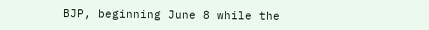BJP, beginning June 8 while the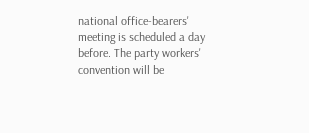national office-bearers' meeting is scheduled a day before. The party workers' convention will be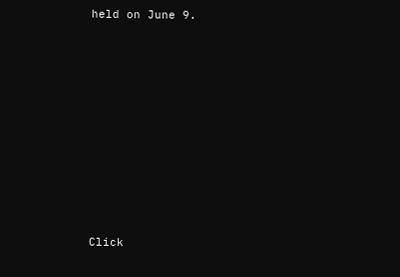held on June 9.












Click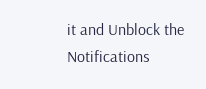it and Unblock the Notifications